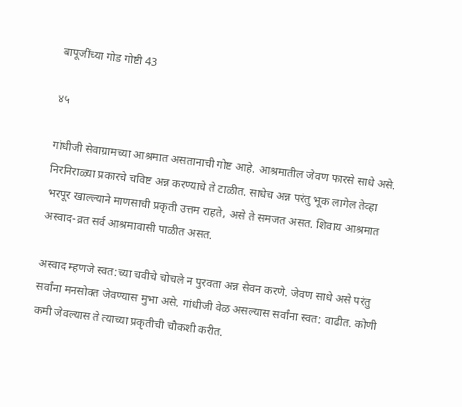बापूजींच्या गोड गोष्टी 43

४५

गांधीजी सेवाग्रामच्या आश्रमात असतानाची गोष्ट आहे. आश्रमातील जेवण फारसे साधे असे. निरनिराळ्या प्रकारचे चविष्ट अन्न करण्याचे ते टाळीत. साधेच अन्न परंतु भूक लागेल तेव्हा भरपूर खाल्ल्याने माणसाची प्रकृती उत्तम राहते, असे ते समजत असत. शिवाय आश्रमात अस्वाद-व्रत सर्व आश्रमावासी पाळीत असत.

अस्वाद म्हणजे स्वत:च्या चवीचे चोचले न पुरवता अन्न सेवन करणे. जेवण साधे असे परंतु सर्वांना मनसोक्त जेवण्यास मुभा असे. गांधीजी वेळ असल्यास सर्वांना स्वत: वाढीत. कोणी कमी जेवल्यास ते त्याच्या प्रकृतीची चौकशी करीत.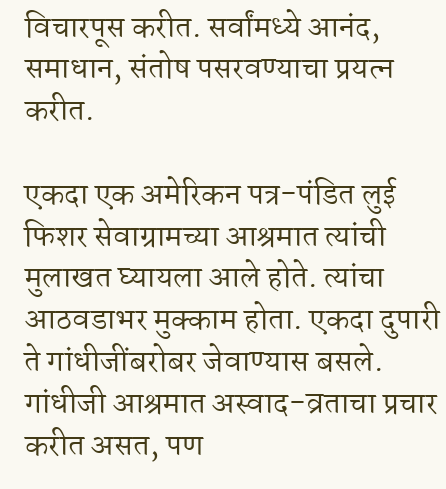विचारपूस करीत. सर्वांमध्ये आनंद, समाधान, संतोष पसरवण्याचा प्रयत्न करीत.

एकदा एक अमेरिकन पत्र-पंडित लुई फिशर सेवाग्रामच्या आश्रमात त्यांची मुलाखत घ्यायला आले होते. त्यांचा आठवडाभर मुक्काम होता. एकदा दुपारी ते गांधीजींबरोबर जेवाण्यास बसले. गांधीजी आश्रमात अस्वाद-व्रताचा प्रचार करीत असत, पण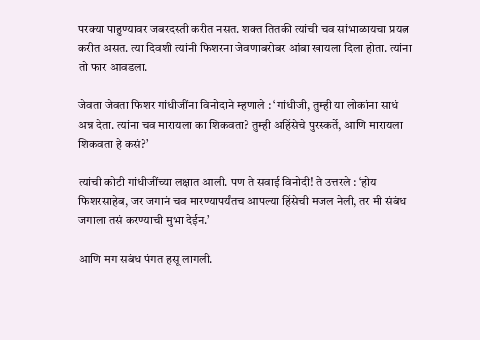परक्या पाहुण्यावर जबरदस्ती करीत नसत. शक्त तितकी त्यांची चव सांभाळायचा प्रयत्न करीत असत. त्या दिवशी त्यांनी फिशरना जेवणाबरोबर आंबा खायला दिला होता. त्यांना तो फार आवडला.

जेवता जेवता फिशर गांधीजींना विनोदाने म्हणाले : ‘गांधीजी, तुम्ही या लोकांना साधं अन्न देता. त्यांना चव मारायला का शिकवता? तुम्ही अहिंसेचे पुरस्कर्ते, आणि मारायला शिकवता हे कसं?’

त्यांची कोटी गांधीजींच्या लक्षात आली. पण ते सवाई विनोदी! ते उत्तरले : ‘होय फिशरसाहेब, जर जगानं चव मारण्यापर्यंतच आपल्या हिंसेची मजल नेली, तर मी संबंध जगाला तसं करण्याची मुभा देईन.’

आणि मग सबंध पंगत हसू लागली.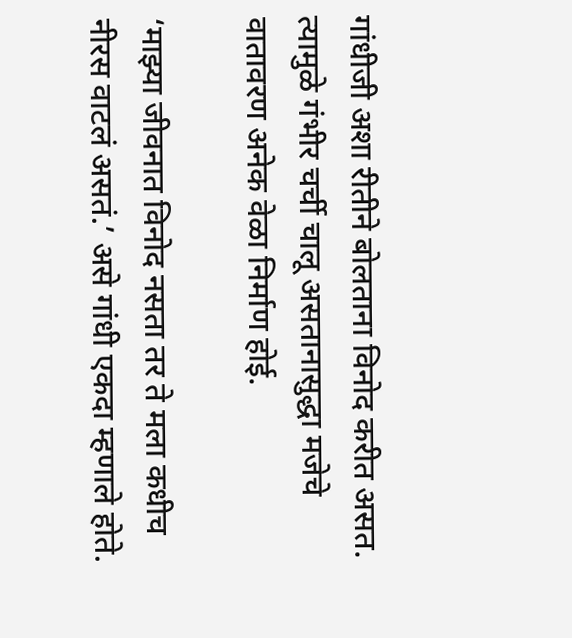गांधीजी अशा रीतीने बोलताना विनोद करीत असत. त्यामुळे गंभीर चर्ची चालू असतानासुद्धा मजेचे वातावरण अनेक वेळा निर्माण होई.

‘माझ्या जीवनात विनोद नसता तर ते मला कधीच नीरस वाटलं असतं.’ असे गांधी एकदा म्हणाले होते.